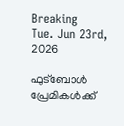Breaking
Tue. Jun 23rd, 2026

ഫുട്ബോൾ പ്രേമികൾക്ക്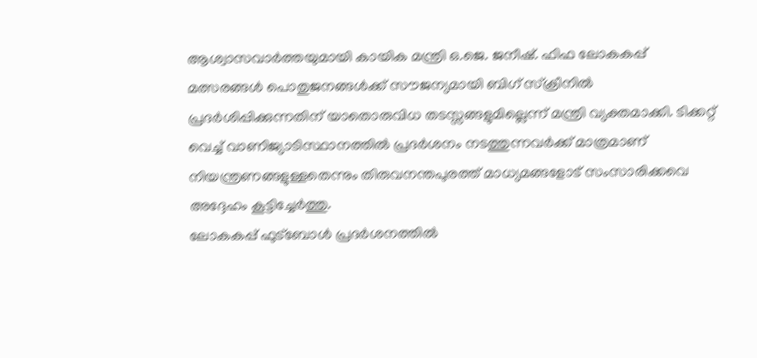ആശ്വാസവാർത്തയുമായി കായിക മന്ത്രി ഒ.ജെ. ജനീഷ്. ഫിഫ ലോകകപ്പ് മത്സരങ്ങൾ പൊതുജനങ്ങൾക്ക് സൗജന്യമായി ബിഗ് സ്‌ക്രീനിൽ പ്രദർശിപ്പിക്കുന്നതിന് യാതൊരുവിധ തടസ്സങ്ങളുമില്ലെന്ന് മന്ത്രി വ്യക്തമാക്കി. ടിക്കറ്റ് വെച്ച് വാണിജ്യാടിസ്ഥാനത്തിൽ പ്രദർശനം നടത്തുന്നവർക്ക് മാത്രമാണ് നിയന്ത്രണങ്ങളുള്ളതെന്നും തിരുവനന്തപുരത്ത് മാധ്യമങ്ങളോട് സംസാരിക്കവെ അദ്ദേഹം കൂട്ടിച്ചേർത്തു.
ലോകകപ്പ് ഫുട്‌ബോള്‍ പ്രദര്‍ശനത്തില്‍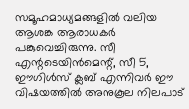സമൂഹമാധ്യമങ്ങളില്‍ വലിയ ആശങ്ക ആരാധകര്‍ പങ്കുവെച്ചിരുന്നു. സീ എന്റടെയിന്‍മെന്റ്, സീ 5, ഈഗിള്‍സ് ക്ലബ് എന്നിവര്‍ ഈ വിഷയത്തില്‍ അനുകൂല നിലപാട്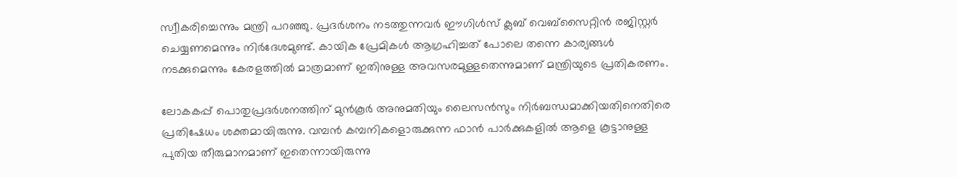സ്വീകരിച്ചെന്നും മന്ത്രി പറഞ്ഞു. പ്രദര്‍ശനം നടത്തുന്നവര്‍ ഈഗിള്‍സ് ക്ലബ് വെബ്‌സൈറ്റിന്‍ രജിസ്റ്റര്‍ ചെയ്യണമെന്നും നിര്‍ദേശമുണ്ട്. കായിക പ്രേമികള്‍ ആഗ്രഹിച്ചത് പോലെ തന്നെ കാര്യങ്ങള്‍ നടക്കുമെന്നും കേരളത്തില്‍ മാത്രമാണ് ഇതിനുള്ള അവസരമുള്ളതെന്നുമാണ് മന്ത്രിയുടെ പ്രതികരണം.

ലോകകപ്പ് പൊതുപ്രദര്‍ശനത്തിന് മുന്‍കൂര്‍ അനുമതിയും ലൈസന്‍സും നിര്‍ബന്ധമാക്കിയതിനെതിരെ പ്രതിഷേധം ശക്തമായിരുന്നു. വമ്പന്‍ കമ്പനികളൊരുക്കുന്ന ഫാന്‍ പാര്‍ക്കുകളില്‍ ആളെ കൂട്ടാനുള്ള പുതിയ തീരുമാനമാണ് ഇതെന്നായിരുന്നു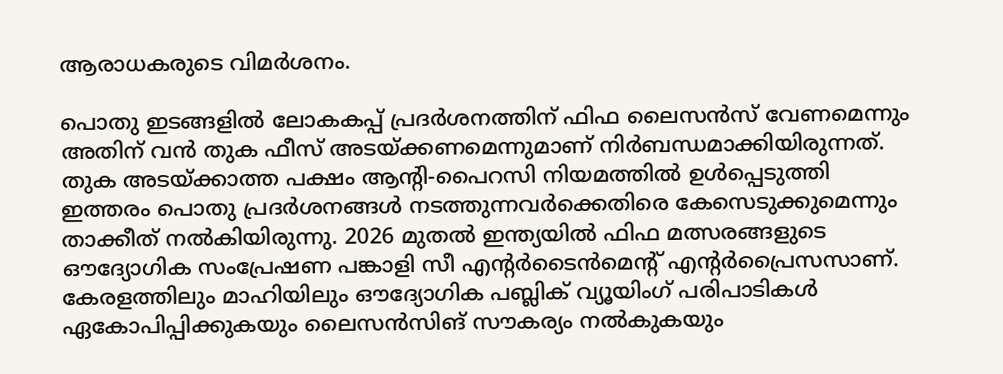ആരാധകരുടെ വിമര്‍ശനം.

പൊതു ഇടങ്ങളില്‍ ലോകകപ്പ് പ്രദര്‍ശനത്തിന് ഫിഫ ലൈസന്‍സ് വേണമെന്നും അതിന് വന്‍ തുക ഫീസ് അടയ്ക്കണമെന്നുമാണ് നിര്‍ബന്ധമാക്കിയിരുന്നത്. തുക അടയ്ക്കാത്ത പക്ഷം ആന്റി-പൈറസി നിയമത്തില്‍ ഉള്‍പ്പെടുത്തി ഇത്തരം പൊതു പ്രദര്‍ശനങ്ങള്‍ നടത്തുന്നവര്‍ക്കെതിരെ കേസെടുക്കുമെന്നും താക്കീത് നല്‍കിയിരുന്നു. 2026 മുതല്‍ ഇന്ത്യയില്‍ ഫിഫ മത്സരങ്ങളുടെ ഔദ്യോഗിക സംപ്രേഷണ പങ്കാളി സീ എന്റര്‍ടൈന്‍മെന്റ് എന്റര്‍പ്രൈസസാണ്. കേരളത്തിലും മാഹിയിലും ഔദ്യോഗിക പബ്ലിക് വ്യൂയിംഗ് പരിപാടികള്‍ ഏകോപിപ്പിക്കുകയും ലൈസന്‍സിങ് സൗകര്യം നല്‍കുകയും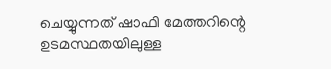ചെയ്യുന്നത് ഷാഫി മേത്തറിന്റെ ഉടമസ്ഥതയിലുള്ള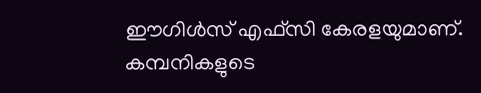ഈഗിള്‍സ് എഫ്സി കേരളയുമാണ്. കമ്പനികളുടെ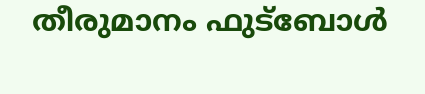തീരുമാനം ഫുട്‌ബോള്‍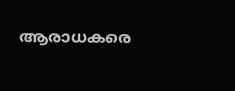ആരാധകരെ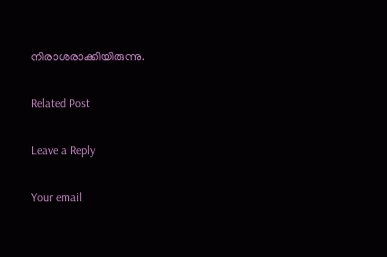നിരാശരാക്കിയിരുന്നു.

Related Post

Leave a Reply

Your email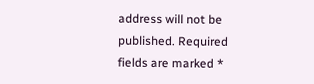address will not be published. Required fields are marked *